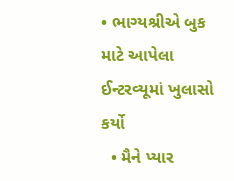• ભાગ્યશ્રીએ બુક માટે આપેલા ઈન્ટરવ્યૂમાં ખુલાસો કર્યો
  • મૈને પ્યાર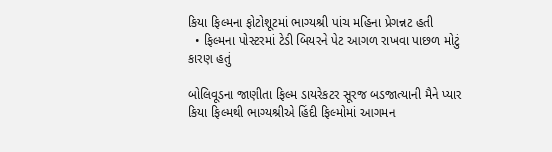કિયા ફિલ્મના ફોટોશૂટમાં ભાગ્યશ્રી પાંચ મહિના પ્રેગન્નટ હતી
  • ફિલ્મના પોસ્ટરમાં ટેડી બિયરને પેટ આગળ રાખવા પાછળ મોટું કારણ હતું

બોલિવૂડના જાણીતા ફિલ્મ ડાયરેકટર સૂરજ બડજાત્યાની મૈને પ્યાર કિયા ફિલ્મથી ભાગ્યશ્રીએ હિંદી ફિલ્મોમાં આગમન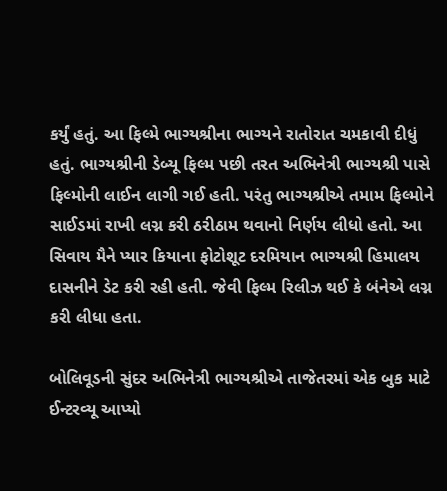કર્યું હતું. આ ફિલ્મે ભાગ્યશ્રીના ભાગ્યને રાતોરાત ચમકાવી દીધું હતું. ભાગ્યશ્રીની ડેબ્યૂ ફિલ્મ પછી તરત અભિનેત્રી ભાગ્યશ્રી પાસે ફિલ્મોની લાઈન લાગી ગઈ હતી. પરંતુ ભાગ્યશ્રીએ તમામ ફિલ્મોને સાઈડમાં રાખી લગ્ન કરી ઠરીઠામ થવાનો નિર્ણય લીધો હતો. આ સિવાય મૈને પ્યાર કિયાના ફોટોશૂટ દરમિયાન ભાગ્યશ્રી હિમાલય દાસનીને ડેટ કરી રહી હતી. જેવી ફિલ્મ રિલીઝ થઈ કે બંનેએ લગ્ન કરી લીધા હતા.

બોલિવૂડની સુંદર અભિનેત્રી ભાગ્યશ્રીએ તાજેતરમાં એક બુક માટે ઈન્ટરવ્યૂ આપ્યો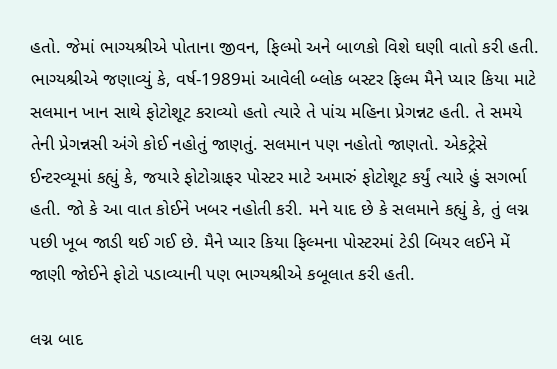હતો. જેમાં ભાગ્યશ્રીએ પોતાના જીવન, ફિલ્મો અને બાળકો વિશે ઘણી વાતો કરી હતી. ભાગ્યશ્રીએ જણાવ્યું કે, વર્ષ-1989માં આવેલી બ્લોક બસ્ટર ફિલ્મ મૈને પ્યાર કિયા માટે સલમાન ખાન સાથે ફોટોશૂટ કરાવ્યો હતો ત્યારે તે પાંચ મહિના પ્રેગન્નટ હતી. તે સમયે તેની પ્રેગન્નસી અંગે કોઈ નહોતું જાણતું. સલમાન પણ નહોતો જાણતો. એકટ્રેસે ઈન્ટરવ્યૂમાં કહ્યું કે, જયારે ફોટોગ્રાફર પોસ્ટર માટે અમારું ફોટોશૂટ કર્યું ત્યારે હું સગર્ભા હતી. જો કે આ વાત કોઈને ખબર નહોતી કરી. મને યાદ છે કે સલમાને કહ્યું કે, તું લગ્ન પછી ખૂબ જાડી થઈ ગઈ છે. મૈને પ્યાર કિયા ફિલ્મના પોસ્ટરમાં ટેડી બિયર લઈને મેં જાણી જોઈને ફોટો પડાવ્યાની પણ ભાગ્યશ્રીએ કબૂલાત કરી હતી.

લગ્ન બાદ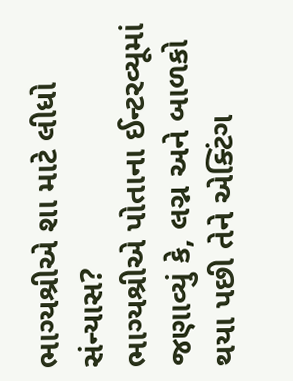ભાગ્યશ્રીએ શા માટે લીધો સંન્યાસ?
ભાગ્યશ્રીએ પોતાના ઈન્ટરવ્યૂમાં જણાવ્યું કે, લગ્ન અને બાળકો થયા પછી તેને એક્ટિંગ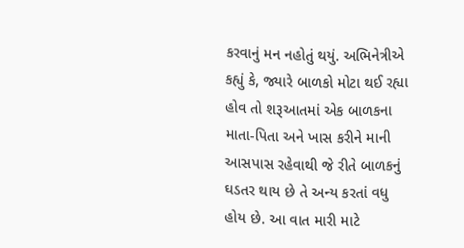કરવાનું મન નહોતું થયું. અભિનેત્રીએ કહ્યું કે, જ્યારે બાળકો મોટા થઈ રહ્યા હોવ તો શરૂઆતમાં એક બાળકના માતા-પિતા અને ખાસ કરીને માની આસપાસ રહેવાથી જે રીતે બાળકનું ઘડતર થાય છે તે અન્ય કરતાં વધુ હોય છે. આ વાત મારી માટે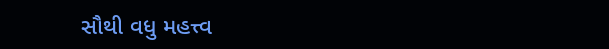સૌથી વધુ મહત્ત્વ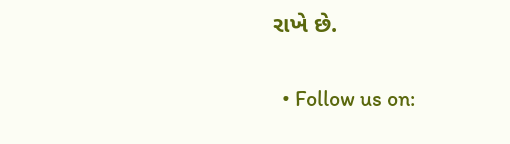રાખે છે.

  • Follow us on: